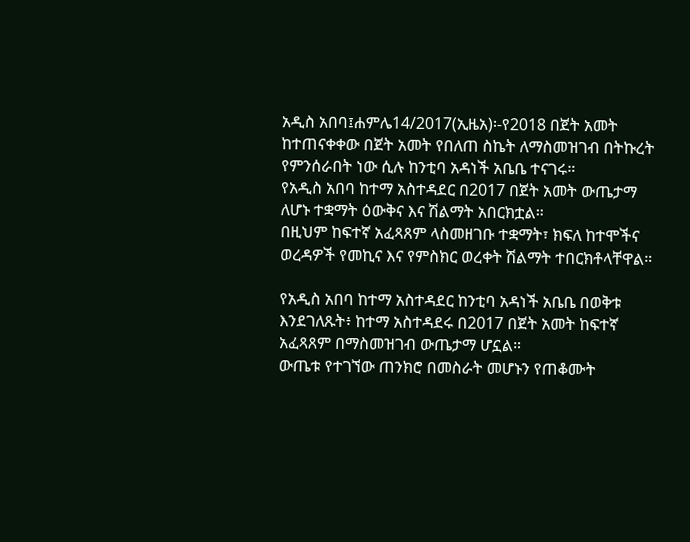አዲስ አበባ፤ሐምሌ14/2017(ኢዜአ)፡-የ2018 በጀት አመት ከተጠናቀቀው በጀት አመት የበለጠ ስኬት ለማስመዝገብ በትኩረት የምንሰራበት ነው ሲሉ ከንቲባ አዳነች አቤቤ ተናገሩ።
የአዲስ አበባ ከተማ አስተዳደር በ2017 በጀት አመት ውጤታማ ለሆኑ ተቋማት ዕውቅና እና ሽልማት አበርክቷል።
በዚህም ከፍተኛ አፈጻጸም ላስመዘገቡ ተቋማት፣ ክፍለ ከተሞችና ወረዳዎች የመኪና እና የምስክር ወረቀት ሽልማት ተበርክቶላቸዋል።

የአዲስ አበባ ከተማ አስተዳደር ከንቲባ አዳነች አቤቤ በወቅቱ እንደገለጹት፥ ከተማ አስተዳደሩ በ2017 በጀት አመት ከፍተኛ አፈጻጸም በማስመዝገብ ውጤታማ ሆኗል።
ውጤቱ የተገኘው ጠንክሮ በመስራት መሆኑን የጠቆሙት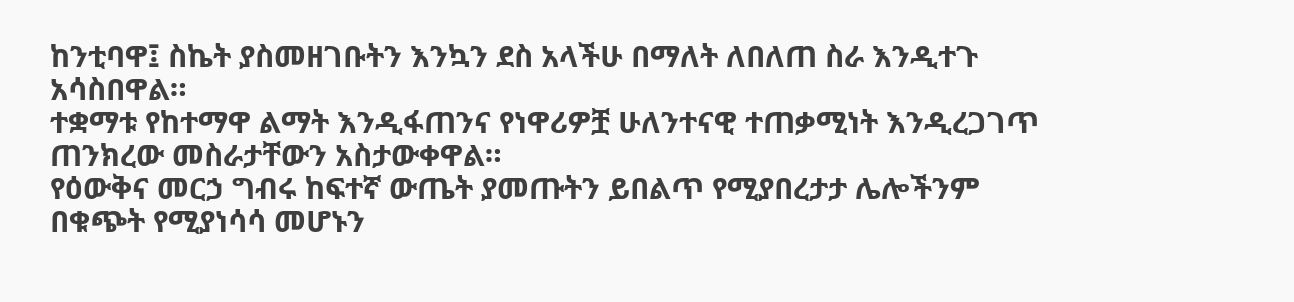ከንቲባዋ፤ ስኬት ያስመዘገቡትን እንኳን ደስ አላችሁ በማለት ለበለጠ ስራ እንዲተጉ አሳስበዋል።
ተቋማቱ የከተማዋ ልማት እንዲፋጠንና የነዋሪዎቿ ሁለንተናዊ ተጠቃሚነት እንዲረጋገጥ ጠንክረው መስራታቸውን አስታውቀዋል።
የዕውቅና መርኃ ግብሩ ከፍተኛ ውጤት ያመጡትን ይበልጥ የሚያበረታታ ሌሎችንም በቁጭት የሚያነሳሳ መሆኑን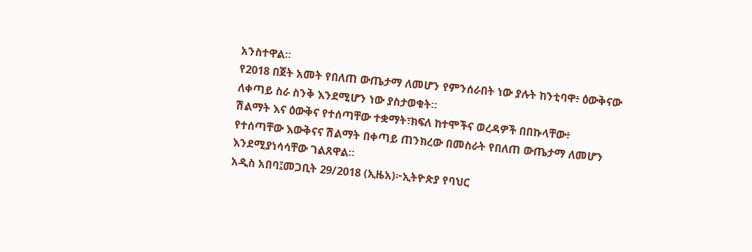አንስተዋል።
የ2018 በጀት አመት የበለጠ ውጤታማ ለመሆን የምንሰራበት ነው ያሉት ከንቲባዋ፥ ዕውቅናው ለቀጣይ ስራ ስንቅ እንደሚሆን ነው ያስታወቁት።
ሽልማት እና ዕውቅና የተሰጣቸው ተቋማት፣ክፍለ ከተሞችና ወረዳዎች በበኩላቸው፥ የተሰጣቸው እውቅናና ሽልማት በቀጣይ ጠንክረው በመስራት የበለጠ ውጤታማ ለመሆን እንደሚያነሳሳቸው ገልጸዋል።
አዲስ አበባ፤መጋቢት 29/2018 (ኢዜአ)፦ኢትዮጵያ የባህር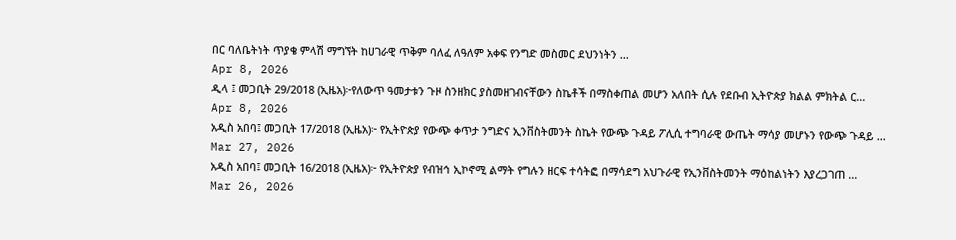በር ባለቤትነት ጥያቄ ምላሽ ማግኘት ከሀገራዊ ጥቅም ባለፈ ለዓለም አቀፍ የንግድ መስመር ደህንነትን ...
Apr 8, 2026
ዲላ ፤ መጋቢት 29/2018 (ኢዜአ)፦የለውጥ ዓመታቱን ጉዞ ስንዘክር ያስመዘገብናቸውን ስኬቶች በማስቀጠል መሆን አለበት ሲሉ የደቡብ ኢትዮጵያ ክልል ምክትል ር...
Apr 8, 2026
አዲስ አበባ፤ መጋቢት 17/2018 (ኢዜአ)፦ የኢትዮጵያ የውጭ ቀጥታ ንግድና ኢንቨስትመንት ስኬት የውጭ ጉዳይ ፖሊሲ ተግባራዊ ውጤት ማሳያ መሆኑን የውጭ ጉዳይ ...
Mar 27, 2026
አዲስ አበባ፤ መጋቢት 16/2018 (ኢዜአ)፦ የኢትዮጵያ የብዝኅ ኢኮኖሚ ልማት የግሉን ዘርፍ ተሳትፎ በማሳደግ አህጉራዊ የኢንቨስትመንት ማዕከልነትን እያረጋገጠ ...
Mar 26, 2026